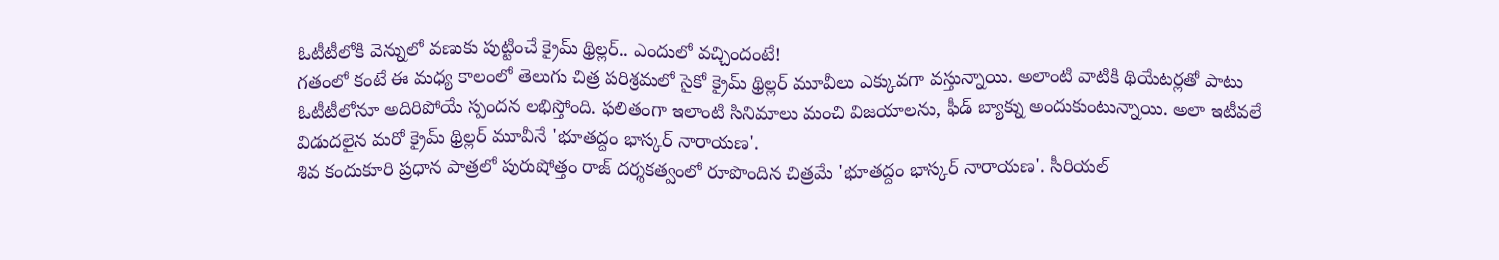ఓటీటీలోకి వెన్నులో వణుకు పుట్టించే క్రైమ్ థ్రిల్లర్.. ఎందులో వచ్చిందంటే!
గతంలో కంటే ఈ మధ్య కాలంలో తెలుగు చిత్ర పరిశ్రమలో సైకో క్రైమ్ థ్రిల్లర్ మూవీలు ఎక్కువగా వస్తున్నాయి. అలాంటి వాటికి థియేటర్లతో పాటు ఓటీటీలోనూ అదిరిపోయే స్పందన లభిస్తోంది. ఫలితంగా ఇలాంటి సినిమాలు మంచి విజయాలను, ఫీడ్ బ్యాక్ను అందుకుంటున్నాయి. అలా ఇటీవలే విడుదలైన మరో క్రైమ్ థ్రిల్లర్ మూవీనే 'భూతద్దం భాస్కర్ నారాయణ'.
శివ కందుకూరి ప్రధాన పాత్రలో పురుషోత్తం రాజ్ దర్శకత్వంలో రూపొందిన చిత్రమే 'భూతద్దం భాస్కర్ నారాయణ'. సీరియల్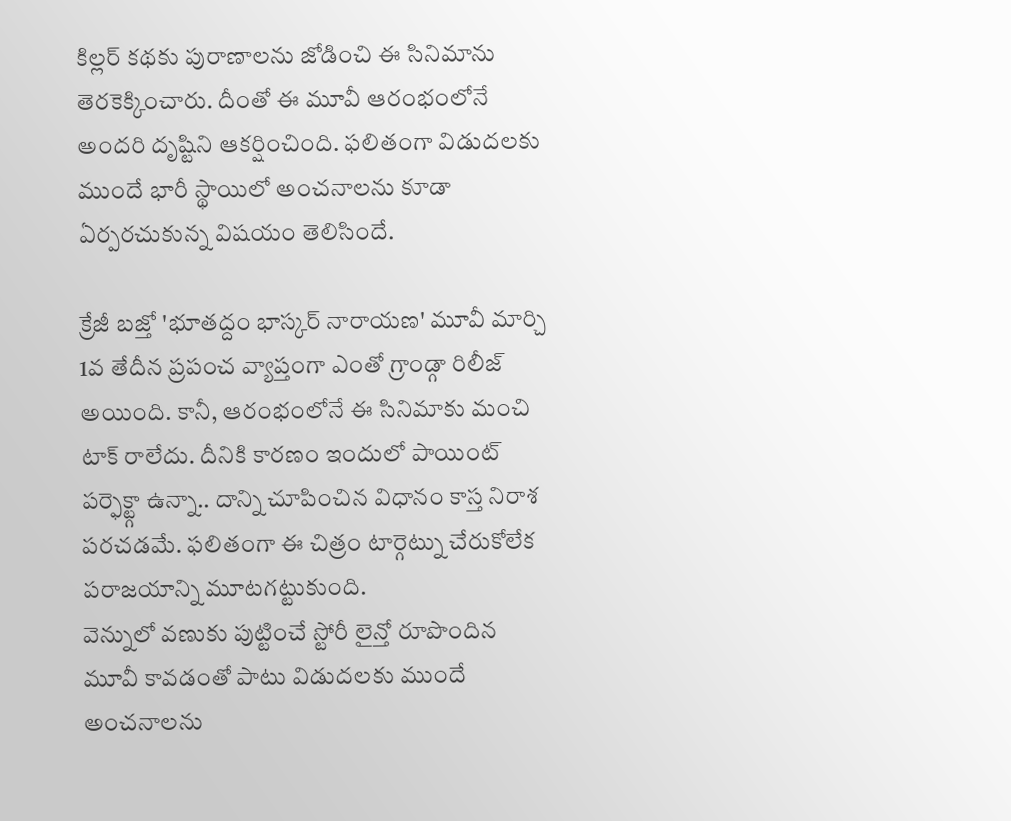కిల్లర్ కథకు పురాణాలను జోడించి ఈ సినిమాను తెరకెక్కించారు. దీంతో ఈ మూవీ ఆరంభంలోనే అందరి దృష్టిని ఆకర్షించింది. ఫలితంగా విడుదలకు ముందే భారీ స్థాయిలో అంచనాలను కూడా ఏర్పరచుకున్న విషయం తెలిసిందే.

క్రేజీ బజ్తో 'భూతద్దం భాస్కర్ నారాయణ' మూవీ మార్చి 1వ తేదీన ప్రపంచ వ్యాప్తంగా ఎంతో గ్రాండ్గా రిలీజ్ అయింది. కానీ, ఆరంభంలోనే ఈ సినిమాకు మంచి టాక్ రాలేదు. దీనికి కారణం ఇందులో పాయింట్ పర్ఫెక్ట్గా ఉన్నా.. దాన్ని చూపించిన విధానం కాస్త నిరాశ పరచడమే. ఫలితంగా ఈ చిత్రం టార్గెట్ను చేరుకోలేక పరాజయాన్ని మూటగట్టుకుంది.
వెన్నులో వణుకు పుట్టించే స్టోరీ లైన్తో రూపొందిన మూవీ కావడంతో పాటు విడుదలకు ముందే అంచనాలను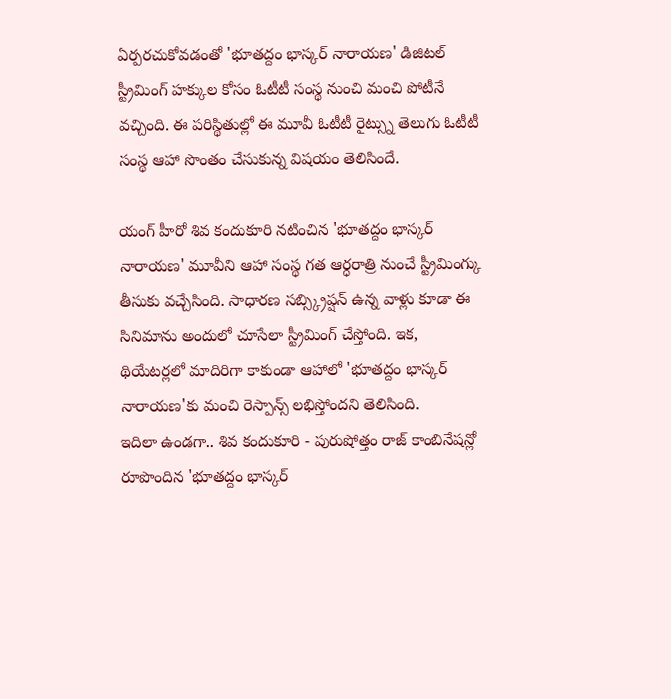ఏర్పరచుకోవడంతో 'భూతద్దం భాస్కర్ నారాయణ' డిజిటల్ స్ట్రీమింగ్ హక్కుల కోసం ఓటీటీ సంస్థ నుంచి మంచి పోటీనే వచ్చింది. ఈ పరిస్థితుల్లో ఈ మూవీ ఓటీటీ రైట్స్ను తెలుగు ఓటీటీ సంస్థ ఆహా సొంతం చేసుకున్న విషయం తెలిసిందే.

యంగ్ హీరో శివ కందుకూరి నటించిన 'భూతద్దం భాస్కర్ నారాయణ' మూవీని ఆహా సంస్థ గత ఆర్ధరాత్రి నుంచే స్ట్రీమింగ్కు తీసుకు వచ్చేసింది. సాధారణ సబ్స్క్రిప్షన్ ఉన్న వాళ్లు కూడా ఈ సినిమాను అందులో చూసేలా స్ట్రీమింగ్ చేస్తోంది. ఇక, థియేటర్లలో మాదిరిగా కాకుండా ఆహాలో 'భూతద్దం భాస్కర్ నారాయణ'కు మంచి రెస్పాన్స్ లభిస్తోందని తెలిసింది.
ఇదిలా ఉండగా.. శివ కందుకూరి - పురుషోత్తం రాజ్ కాంబినేషన్లో రూపొందిన 'భూతద్దం భాస్కర్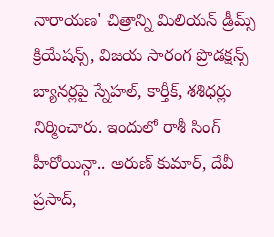నారాయణ' చిత్రాన్ని మిలియన్ డ్రీమ్స్ క్రియేషన్స్, విజయ సారంగ ప్రొడక్షన్స్ బ్యానర్లపై స్నేహల్, కార్తీక్, శశిధర్లు నిర్మించారు. ఇందులో రాశీ సింగ్ హీరోయిన్గా.. అరుణ్ కుమార్, దేవీ ప్రసాద్,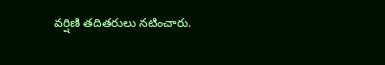వర్షిణి తదితరులు నటించారు.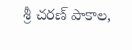శ్రీ చరణ్ పాకాల,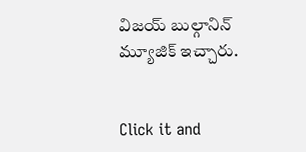విజయ్ బుల్గానిన్ మ్యూజిక్ ఇచ్చారు.


Click it and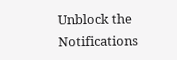Unblock the Notifications